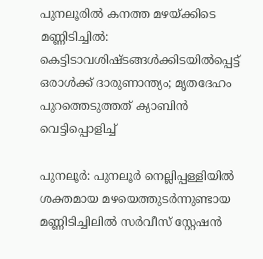പുനലൂരില്‍ കനത്ത മഴയ്‌ക്കിടെ മണ്ണിടിച്ചില്‍: കെട്ടിടാവശിഷ്ടങ്ങള്‍ക്കിടയില്‍പ്പെട്ട് ഒരാള്‍ക്ക് ദാരുണാന്ത്യം; മൃതദേഹം പുറത്തെടുത്തത് ക്യാബിന്‍ വെട്ടിപ്പൊളിച്ച്

പുനലൂര്‍: പുനലൂര്‍ നെല്ലിപ്പള്ളിയില്‍ ശക്തമായ മഴയെത്തുടര്‍ന്നുണ്ടായ മണ്ണിടിച്ചിലില്‍ സര്‍വീസ് സ്റ്റേഷന്‍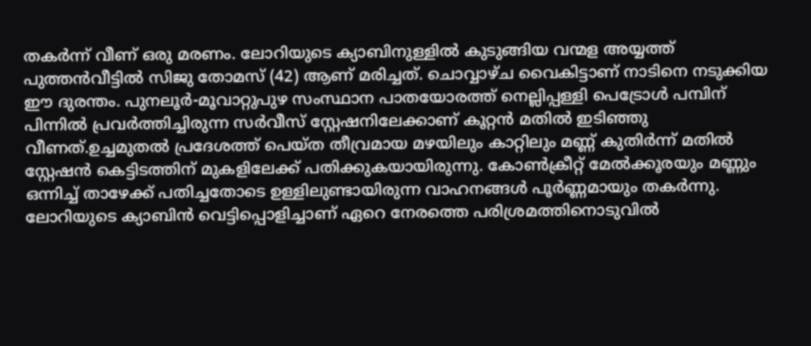തകര്‍ന്ന് വീണ് ഒരു മരണം. ലോറിയുടെ ക്യാബിനുള്ളില്‍ കുടുങ്ങിയ വന്മള അയ്യത്ത് പുത്തന്‍വീട്ടില്‍ സിജു തോമസ് (42) ആണ് മരിച്ചത്. ചൊവ്വാഴ്ച വൈകിട്ടാണ് നാടിനെ നടുക്കിയ ഈ ദുരന്തം. പുനലൂര്‍-മൂവാറ്റുപുഴ സംസ്ഥാന പാതയോരത്ത് നെല്ലിപ്പള്ളി പെട്രോള്‍ പമ്പിന് പിന്നില്‍ പ്രവര്‍ത്തിച്ചിരുന്ന സര്‍വീസ് സ്റ്റേഷനിലേക്കാണ് കൂറ്റന്‍ മതില്‍ ഇടിഞ്ഞു വീണത്.ഉച്ചമുതല്‍ പ്രദേശത്ത് പെയ്ത തീവ്രമായ മഴയിലും കാറ്റിലും മണ്ണ് കുതിര്‍ന്ന് മതില്‍ സ്റ്റേഷന്‍ കെട്ടിടത്തിന് മുകളിലേക്ക് പതിക്കുകയായിരുന്നു. കോണ്‍ക്രീറ്റ് മേല്‍ക്കൂരയും മണ്ണും ഒന്നിച്ച് താഴേക്ക് പതിച്ചതോടെ ഉള്ളിലുണ്ടായിരുന്ന വാഹനങ്ങള്‍ പൂര്‍ണ്ണമായും തകര്‍ന്നു. ലോറിയുടെ ക്യാബിന്‍ വെട്ടിപ്പൊളിച്ചാണ് ഏറെ നേരത്തെ പരിശ്രമത്തിനൊടുവില്‍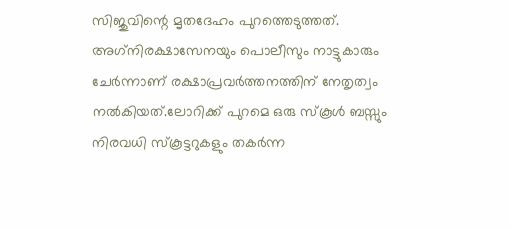സിജുവിന്റെ മൃതദേഹം പുറത്തെടുത്തത്. അഗ്‌നിരക്ഷാസേനയും പൊലീസും നാട്ടുകാരും ചേര്‍ന്നാണ് രക്ഷാപ്രവര്‍ത്തനത്തിന് നേതൃത്വം നല്‍കിയത്.ലോറിക്ക് പുറമെ ഒരു സ്‌കൂള്‍ ബസ്സും നിരവധി സ്‌കൂട്ടറുകളും തകര്‍ന്ന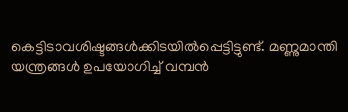കെട്ടിടാവശിഷ്ടങ്ങള്‍ക്കിടയില്‍പ്പെട്ടിട്ടുണ്ട്. മണ്ണുമാന്തി യന്ത്രങ്ങള്‍ ഉപയോഗിച്ച് വമ്പന്‍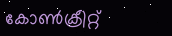കോണ്‍ക്രീറ്റ്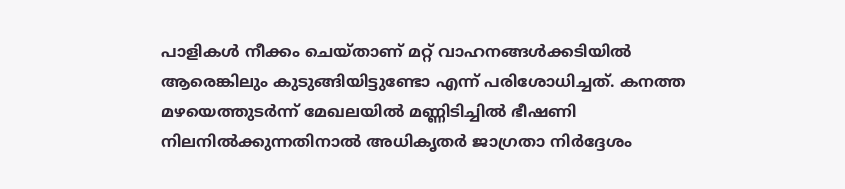പാളികള്‍ നീക്കം ചെയ്താണ് മറ്റ് വാഹനങ്ങള്‍ക്കടിയില്‍ ആരെങ്കിലും കുടുങ്ങിയിട്ടുണ്ടോ എന്ന് പരിശോധിച്ചത്. കനത്ത മഴയെത്തുടര്‍ന്ന് മേഖലയില്‍ മണ്ണിടിച്ചില്‍ ഭീഷണി നിലനില്‍ക്കുന്നതിനാല്‍ അധികൃതര്‍ ജാഗ്രതാ നിര്‍ദ്ദേശം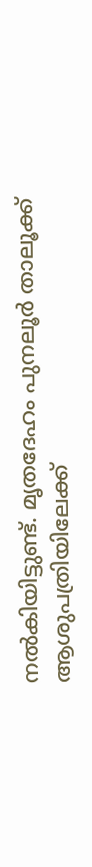നല്‍കിയിട്ടുണ്ട്. മൃതദേഹം പുനലൂര്‍ താലൂക്ക് ആശുപത്രിയിലേക്ക്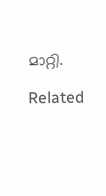മാറ്റി.

Related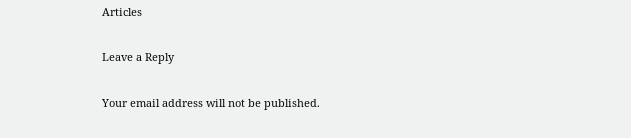Articles

Leave a Reply

Your email address will not be published.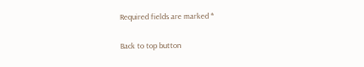Required fields are marked *

Back to top button